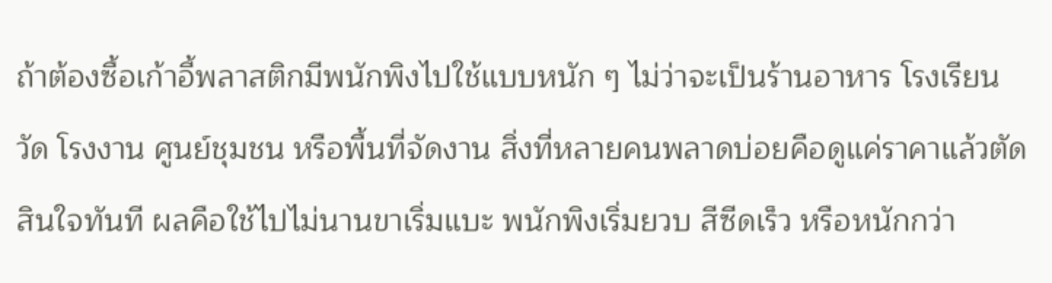ถ้าต้องซื้อเก้าอี้พลาสติกมีพนักพิงไปใช้แบบหนัก ๆ ไม่ว่าจะเป็นร้านอาหาร โรงเรียน วัด โรงงาน ศูนย์ชุมชน หรือพื้นที่จัดงาน สิ่งที่หลายคนพลาดบ่อยคือดูแค่ราคาแล้วตัดสินใจทันที ผลคือใช้ไปไม่นานขาเริ่มแบะ พนักพิงเริ่มยวบ สีซีดเร็ว หรือหนักกว่า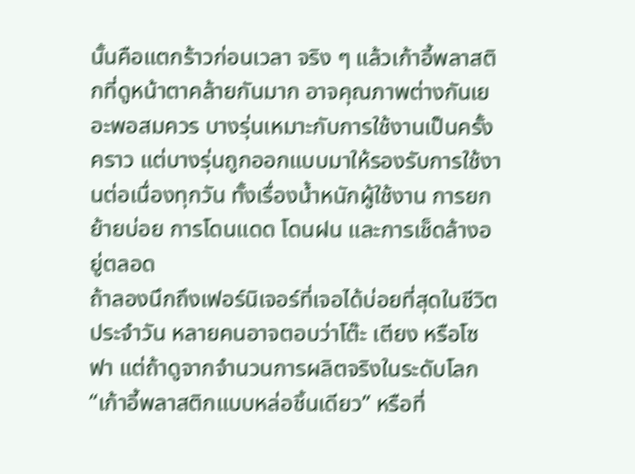นั้นคือแตกร้าวก่อนเวลา จริง ๆ แล้วเก้าอี้พลาสติกที่ดูหน้าตาคล้ายกันมาก อาจคุณภาพต่างกันเยอะพอสมควร บางรุ่นเหมาะกับการใช้งานเป็นครั้งคราว แต่บางรุ่นถูกออกแบบมาให้รองรับการใช้งานต่อเนื่องทุกวัน ทั้งเรื่องน้ำหนักผู้ใช้งาน การยกย้ายบ่อย การโดนแดด โดนฝน และการเช็ดล้างอยู่ตลอด
ถ้าลองนึกถึงเฟอร์นิเจอร์ที่เจอได้บ่อยที่สุดในชีวิตประจำวัน หลายคนอาจตอบว่าโต๊ะ เตียง หรือโซฟา แต่ถ้าดูจากจำนวนการผลิตจริงในระดับโลก “เก้าอี้พลาสติกแบบหล่อชิ้นเดียว” หรือที่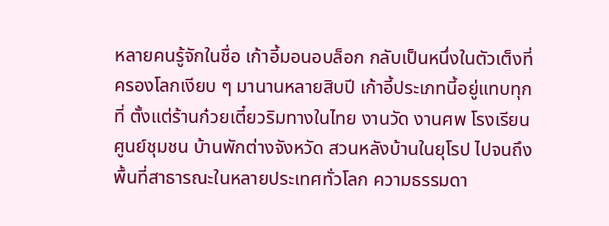หลายคนรู้จักในชื่อ เก้าอี้มอนอบล็อก กลับเป็นหนึ่งในตัวเต็งที่ครองโลกเงียบ ๆ มานานหลายสิบปี เก้าอี้ประเภทนี้อยู่แทบทุกที่ ตั้งแต่ร้านก๋วยเตี๋ยวริมทางในไทย งานวัด งานศพ โรงเรียน ศูนย์ชุมชน บ้านพักต่างจังหวัด สวนหลังบ้านในยุโรป ไปจนถึงพื้นที่สาธารณะในหลายประเทศทั่วโลก ความธรรมดา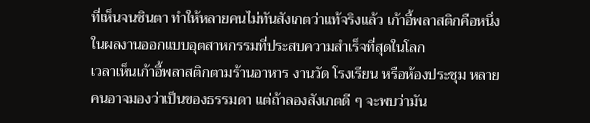ที่เห็นจนชินตา ทำให้หลายคนไม่ทันสังเกตว่าแท้จริงแล้ว เก้าอี้พลาสติกคือหนึ่งในผลงานออกแบบอุตสาหกรรมที่ประสบความสำเร็จที่สุดในโลก
เวลาเห็นเก้าอี้พลาสติกตามร้านอาหาร งานวัด โรงเรียน หรือห้องประชุม หลายคนอาจมองว่าเป็นของธรรมดา แต่ถ้าลองสังเกตดี ๆ จะพบว่ามัน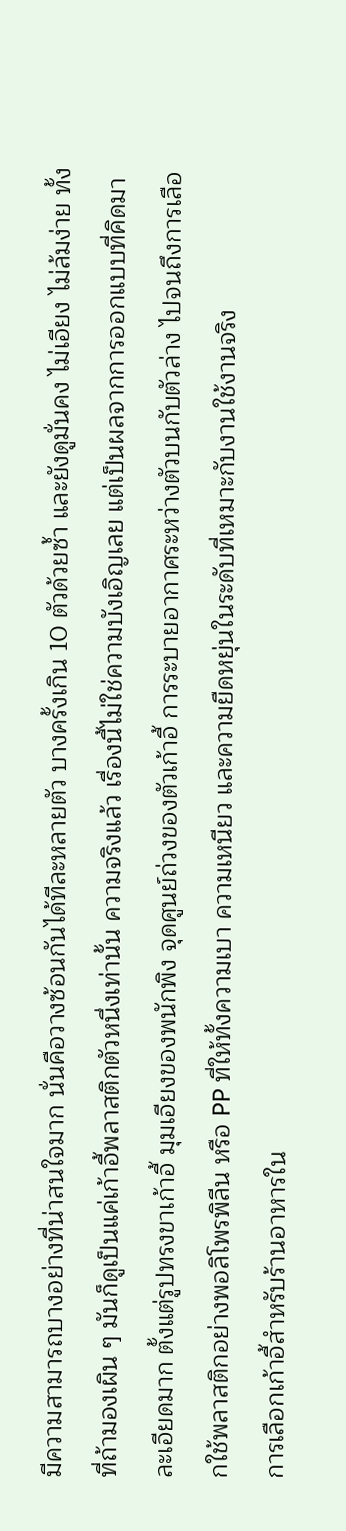มีความสามารถบางอย่างที่น่าสนใจมาก นั่นคือวางซ้อนกันได้ทีละหลายตัว บางครั้งเกิน 10 ตัวด้วยซ้ำ และยังดูมั่นคง ไม่เอียง ไม่ล้มง่าย ทั้งที่ถ้ามองเผิน ๆ มันก็ดูเป็นแค่เก้าอี้พลาสติกตัวหนึ่งเท่านั้น ความจริงแล้ว เรื่องนี้ไม่ใช่ความบังเอิญเลย แต่เป็นผลจากการออกแบบที่คิดมาละเอียดมาก ตั้งแต่รูปทรงขาเก้าอี้ มุมเอียงของพนักพิง จุดศูนย์ถ่วงของตัวเก้าอี้ การระบายอากาศระหว่างตัวบนกับตัวล่าง ไปจนถึงการเลือกใช้พลาสติกอย่างพอลิโพรพิลีน หรือ PP ที่ให้ทั้งความเบา ความเหนียว และความยืดหยุ่นในระดับที่เหมาะกับงานใช้งานจริง
การเลือกเก้าอี้สำหรับร้านอาหารใน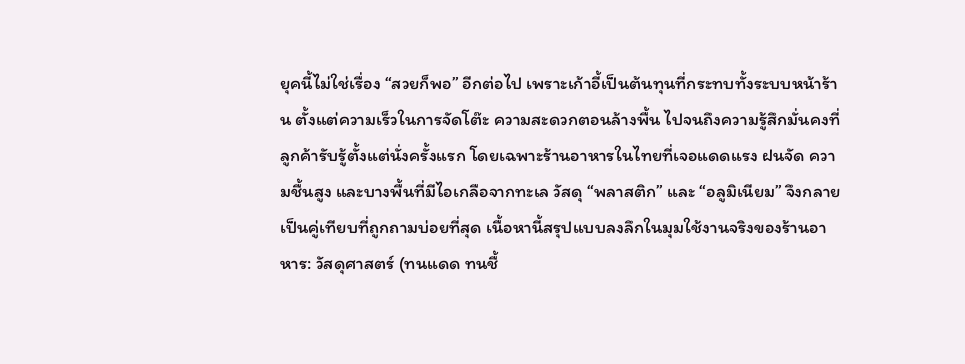ยุคนี้ไม่ใช่เรื่อง “สวยก็พอ” อีกต่อไป เพราะเก้าอี้เป็นต้นทุนที่กระทบทั้งระบบหน้าร้าน ตั้งแต่ความเร็วในการจัดโต๊ะ ความสะดวกตอนล้างพื้น ไปจนถึงความรู้สึกมั่นคงที่ลูกค้ารับรู้ตั้งแต่นั่งครั้งแรก โดยเฉพาะร้านอาหารในไทยที่เจอแดดแรง ฝนจัด ความชื้นสูง และบางพื้นที่มีไอเกลือจากทะเล วัสดุ “พลาสติก” และ “อลูมิเนียม” จึงกลายเป็นคู่เทียบที่ถูกถามบ่อยที่สุด เนื้อหานี้สรุปแบบลงลึกในมุมใช้งานจริงของร้านอาหาร: วัสดุศาสตร์ (ทนแดด ทนชื้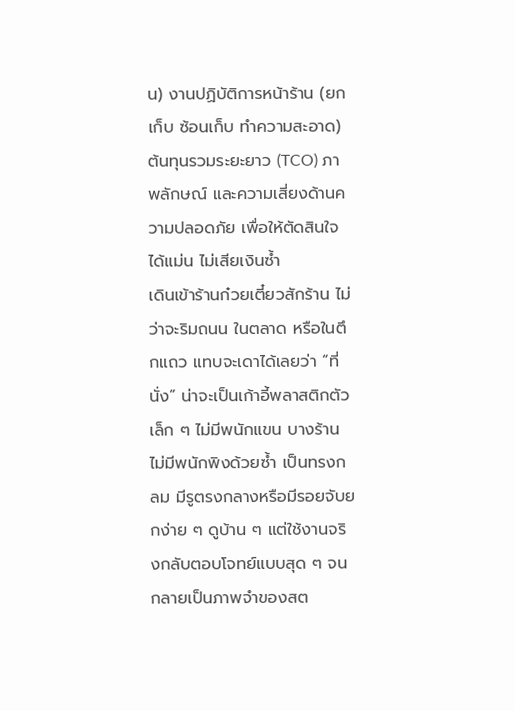น) งานปฏิบัติการหน้าร้าน (ยกเก็บ ซ้อนเก็บ ทำความสะอาด) ต้นทุนรวมระยะยาว (TCO) ภาพลักษณ์ และความเสี่ยงด้านความปลอดภัย เพื่อให้ตัดสินใจได้แม่น ไม่เสียเงินซ้ำ
เดินเข้าร้านก๋วยเตี๋ยวสักร้าน ไม่ว่าจะริมถนน ในตลาด หรือในตึกแถว แทบจะเดาได้เลยว่า “ที่นั่ง” น่าจะเป็นเก้าอี้พลาสติกตัวเล็ก ๆ ไม่มีพนักแขน บางร้านไม่มีพนักพิงด้วยซ้ำ เป็นทรงกลม มีรูตรงกลางหรือมีรอยจับยกง่าย ๆ ดูบ้าน ๆ แต่ใช้งานจริงกลับตอบโจทย์แบบสุด ๆ จนกลายเป็นภาพจำของสต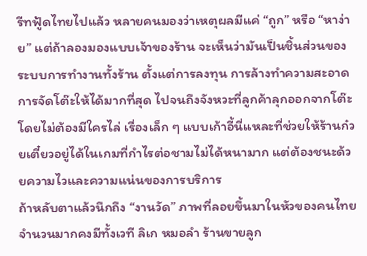รีทฟู้ดไทยไปแล้ว หลายคนมองว่าเหตุผลมีแค่ “ถูก” หรือ “หาง่าย” แต่ถ้าลองมองแบบเจ้าของร้าน จะเห็นว่ามันเป็นชิ้นส่วนของระบบการทำงานทั้งร้าน ตั้งแต่การลงทุน การล้างทำความสะอาด การจัดโต๊ะให้ได้มากที่สุด ไปจนถึงจังหวะที่ลูกค้าลุกออกจากโต๊ะโดยไม่ต้องมีใครไล่ เรื่องเล็ก ๆ แบบเก้าอี้นี่แหละที่ช่วยให้ร้านก๋วยเตี๋ยวอยู่ได้ในเกมที่กำไรต่อชามไม่ได้หนามาก แต่ต้องชนะด้วยความไวและความแน่นของการบริการ
ถ้าหลับตาแล้วนึกถึง “งานวัด” ภาพที่ลอยขึ้นมาในหัวของคนไทยจำนวนมากคงมีทั้งเวที ลิเก หมอลำ ร้านขายลูก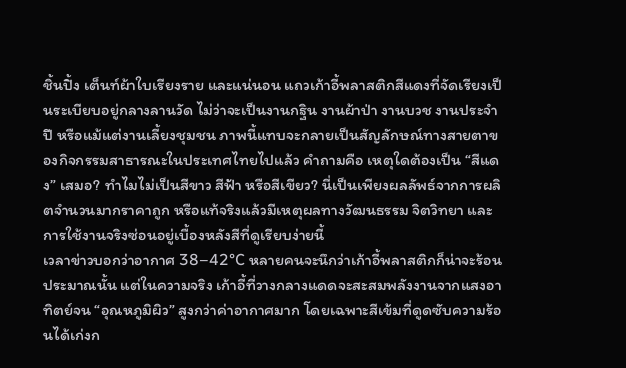ชิ้นปิ้ง เต็นท์ผ้าใบเรียงราย และแน่นอน แถวเก้าอี้พลาสติกสีแดงที่จัดเรียงเป็นระเบียบอยู่กลางลานวัด ไม่ว่าจะเป็นงานกฐิน งานผ้าป่า งานบวช งานประจำปี หรือแม้แต่งานเลี้ยงชุมชน ภาพนี้แทบจะกลายเป็นสัญลักษณ์ทางสายตาของกิจกรรมสาธารณะในประเทศไทยไปแล้ว คำถามคือ เหตุใดต้องเป็น “สีแดง” เสมอ? ทำไมไม่เป็นสีขาว สีฟ้า หรือสีเขียว? นี่เป็นเพียงผลลัพธ์จากการผลิตจำนวนมากราคาถูก หรือแท้จริงแล้วมีเหตุผลทางวัฒนธรรม จิตวิทยา และการใช้งานจริงซ่อนอยู่เบื้องหลังสีที่ดูเรียบง่ายนี้
เวลาข่าวบอกว่าอากาศ 38–42°C หลายคนจะนึกว่าเก้าอี้พลาสติกก็น่าจะร้อนประมาณนั้น แต่ในความจริง เก้าอี้ที่วางกลางแดดจะสะสมพลังงานจากแสงอาทิตย์จน “อุณหภูมิผิว” สูงกว่าค่าอากาศมาก โดยเฉพาะสีเข้มที่ดูดซับความร้อนได้เก่งก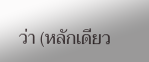ว่า (หลักเดียว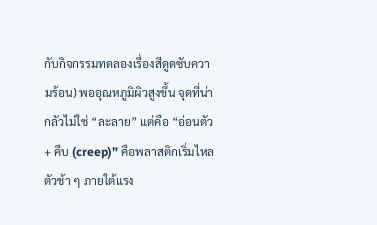กับกิจกรรมทดลองเรื่องสีดูดซับความร้อน) พออุณหภูมิผิวสูงขึ้น จุดที่น่ากลัวไม่ใช่ “ละลาย” แต่คือ “อ่อนตัว + คืบ (creep)” คือพลาสติกเริ่มไหลตัวช้า ๆ ภายใต้แรง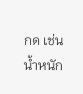กด เช่น น้ำหนัก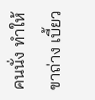คนนั่ง ทำให้ขาถ่าง เบี้ยว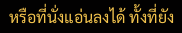หรือที่นั่งแอ่นลงได้ ทั้งที่ยัง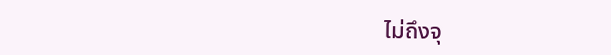ไม่ถึงจุ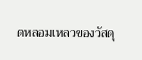ดหลอมเหลวของวัสดุ